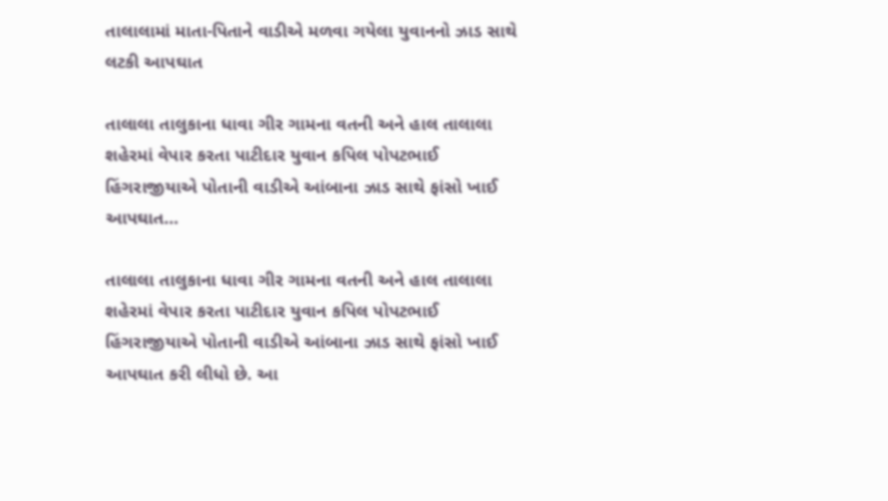તાલાલામાં માતા-પિતાને વાડીએ મળવા ગયેલા યુવાનનો ઝાડ સાથે લટકી આપઘાત

તાલાલા તાલુકાના ધાવા ગીર ગામના વતની અને હાલ તાલાલા શહેરમાં વેપાર કરતા પાટીદાર યુવાન કપિલ પોપટભાઈ હિંગરાજીયાએ પોતાની વાડીએ આંબાના ઝાડ સાથે ફાંસો ખાઈ આપઘાત…

તાલાલા તાલુકાના ધાવા ગીર ગામના વતની અને હાલ તાલાલા શહેરમાં વેપાર કરતા પાટીદાર યુવાન કપિલ પોપટભાઈ હિંગરાજીયાએ પોતાની વાડીએ આંબાના ઝાડ સાથે ફાંસો ખાઈ આપઘાત કરી લીધો છે. આ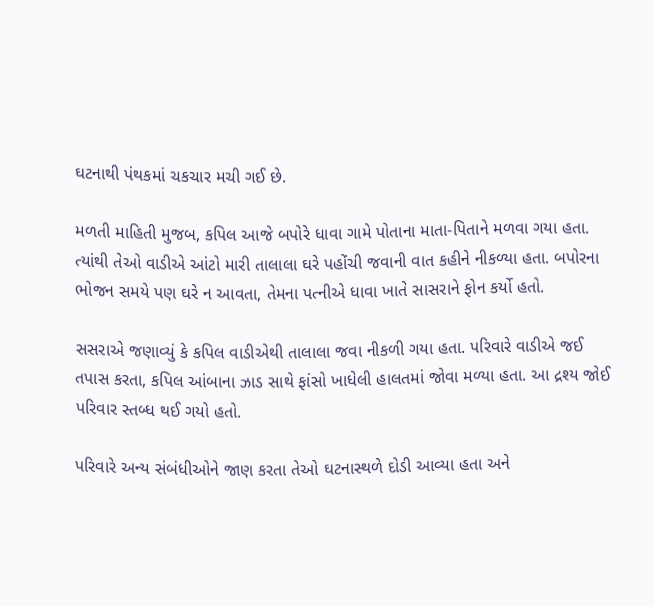ઘટનાથી પંથકમાં ચકચાર મચી ગઈ છે.

મળતી માહિતી મુજબ, કપિલ આજે બપોરે ધાવા ગામે પોતાના માતા-પિતાને મળવા ગયા હતા. ત્યાંથી તેઓ વાડીએ આંટો મારી તાલાલા ઘરે પહોંચી જવાની વાત કહીને નીકળ્યા હતા. બપોરના ભોજન સમયે પણ ઘરે ન આવતા, તેમના પત્નીએ ધાવા ખાતે સાસરાને ફોન કર્યો હતો.

સસરાએ જણાવ્યું કે કપિલ વાડીએથી તાલાલા જવા નીકળી ગયા હતા. પરિવારે વાડીએ જઈ તપાસ કરતા, કપિલ આંબાના ઝાડ સાથે ફાંસો ખાધેલી હાલતમાં જોવા મળ્યા હતા. આ દ્રશ્ય જોઈ પરિવાર સ્તબ્ધ થઈ ગયો હતો.

પરિવારે અન્ય સંબંધીઓને જાણ કરતા તેઓ ઘટનાસ્થળે દોડી આવ્યા હતા અને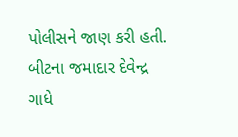પોલીસને જાણ કરી હતી. બીટના જમાદાર દેવેન્દ્ર ગાધે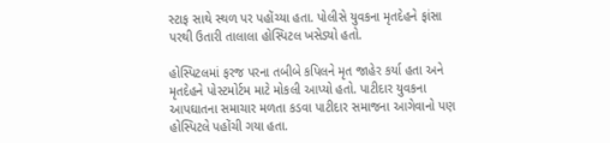સ્ટાફ સાથે સ્થળ પર પહોંચ્યા હતા. પોલીસે યુવકના મૃતદેહને ફાંસા પરથી ઉતારી તાલાલા હોસ્પિટલ ખસેડ્યો હતો.

હોસ્પિટલમાં ફરજ પરના તબીબે કપિલને મૃત જાહેર કર્યા હતા અને મૃતદેહને પોસ્ટમોર્ટમ માટે મોકલી આપ્યો હતો. પાટીદાર યુવકના આપઘાતના સમાચાર મળતા કડવા પાટીદાર સમાજના આગેવાનો પણ હોસ્પિટલે પહોંચી ગયા હતા.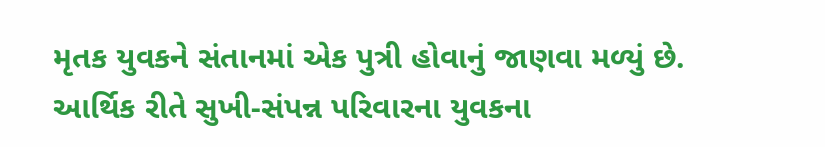મૃતક યુવકને સંતાનમાં એક પુત્રી હોવાનું જાણવા મળ્યું છે. આર્થિક રીતે સુખી-સંપન્ન પરિવારના યુવકના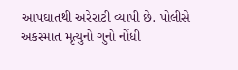આપઘાતથી અરેરાટી વ્યાપી છે. પોલીસે અકસ્માત મૃત્યુનો ગુનો નોંધી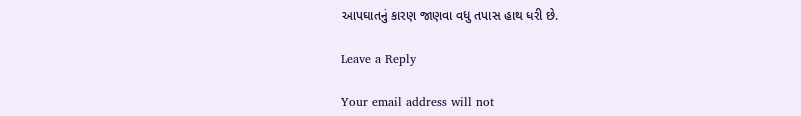આપઘાતનું કારણ જાણવા વધુ તપાસ હાથ ધરી છે.

Leave a Reply

Your email address will not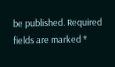be published. Required fields are marked *